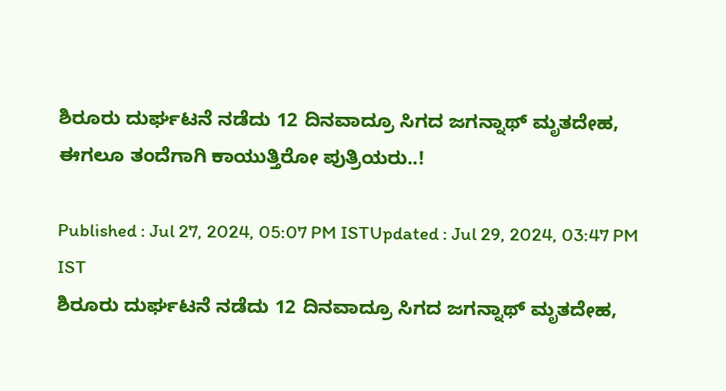ಶಿರೂರು ದುರ್ಘಟನೆ ನಡೆದು 12 ದಿನವಾದ್ರೂ ಸಿಗದ ಜಗನ್ನಾಥ್ ಮೃತದೇಹ, ಈಗಲೂ ತಂದೆಗಾಗಿ ಕಾಯುತ್ತಿರೋ ಪುತ್ರಿಯರು..!

Published : Jul 27, 2024, 05:07 PM ISTUpdated : Jul 29, 2024, 03:47 PM IST
ಶಿರೂರು ದುರ್ಘಟನೆ ನಡೆದು 12 ದಿನವಾದ್ರೂ ಸಿಗದ ಜಗನ್ನಾಥ್ ಮೃತದೇಹ,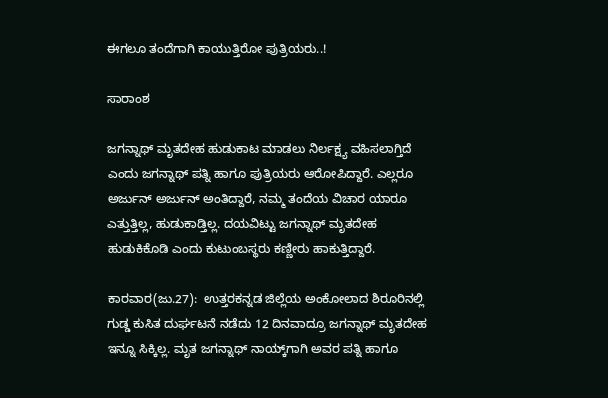ಈಗಲೂ ತಂದೆಗಾಗಿ ಕಾಯುತ್ತಿರೋ ಪುತ್ರಿಯರು..!

ಸಾರಾಂಶ

ಜಗನ್ನಾಥ್ ಮೃತದೇಹ ಹುಡುಕಾಟ ಮಾಡಲು ನಿರ್ಲಕ್ಷ್ಯ ವಹಿಸಲಾಗ್ತಿದೆ ಎಂದು ಜಗನ್ನಾಥ್ ಪತ್ನಿ ಹಾಗೂ ಪುತ್ರಿಯರು ಆರೋಪಿದ್ದಾರೆ. ಎಲ್ಲರೂ ಅರ್ಜುನ್ ಅರ್ಜುನ್ ಅಂತಿದ್ದಾರೆ, ನಮ್ಮ ತಂದೆಯ ವಿಚಾರ ಯಾರೂ ಎತ್ತುತ್ತಿಲ್ಲ, ಹುಡುಕಾಡ್ತಿಲ್ಲ. ದಯವಿಟ್ಟು ಜಗನ್ನಾಥ್ ಮೃತದೇಹ ಹುಡುಕಿಕೊಡಿ ಎಂದು ಕುಟುಂಬಸ್ಥರು ಕಣ್ಣೀರು ಹಾಕುತ್ತಿದ್ದಾರೆ.

ಕಾರವಾರ(ಜು.27):  ಉತ್ತರಕನ್ನಡ ಜಿಲ್ಲೆಯ ಅಂಕೋಲಾದ ಶಿರೂರಿನಲ್ಲಿ ಗುಡ್ಡ ಕುಸಿತ ದುರ್ಘಟನೆ ನಡೆದು 12 ದಿನವಾದ್ರೂ ಜಗನ್ನಾಥ್ ಮೃತದೇಹ ಇನ್ನೂ ಸಿಕ್ಕಿಲ್ಲ. ಮೃತ ಜಗನ್ನಾಥ್ ನಾಯ್ಕ್‌ಗಾಗಿ ಅವರ ಪತ್ನಿ ಹಾಗೂ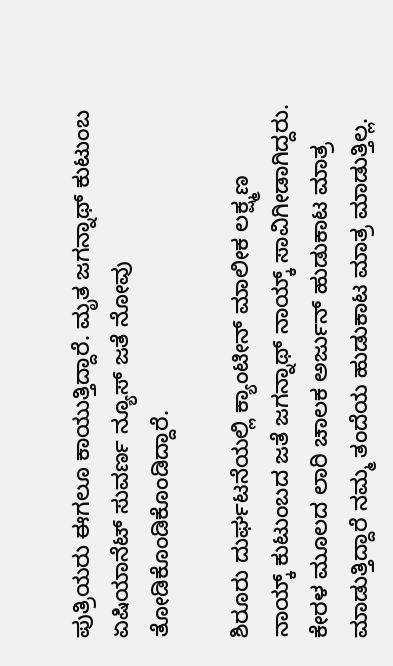ಪುತ್ರಿಯರು ಈಗಲೂ ಕಾಯುತ್ತಿದ್ದಾರೆ. ಮೃತ ಜಗನ್ನಾಥ್ ಕುಟುಂಬ ಏಷಿಯಾನೆಟ್ ಸುವರ್ಣ ನ್ಯೂಸ್ ಜತೆ ನೋವು ತೋಡಿಕೊಂಡಿಕೊಂಡಿದ್ದಾರೆ.

ಶಿರೂರು ದುರ್ಘಟನೆಯಲ್ಲಿ ಕ್ಯಾಂಟೀನ್ ಮಾಲೀಕ ಲಕ್ಷ್ಮಣ ನಾಯ್ಕ್ ಕುಟುಂಬದ ಜತೆ ಜಗನ್ನಾಥ್ ನಾಯ್ಕ್ ಸಾವಿಗೀಡಾಗಿದ್ದರು. ಕೇರಳ ಮೂಲದ ಲಾರಿ ಚಾಲಕ ಅರ್ಜುನ್ ಹುಡುಕಾಟ ಮಾತ್ರ ಮಾಡುತ್ತಿದ್ದಾರೆ ನಮ್ಮ ತಂದೆಯ ಹುಡುಕಾಟ ಮಾತ್ರ ಮಾಡುತ್ತಿಲ್ಲ.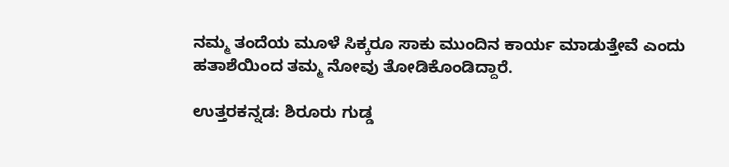ನಮ್ಮ ತಂದೆಯ ಮೂಳೆ ಸಿಕ್ಕರೂ ಸಾಕು ಮುಂದಿನ ಕಾರ್ಯ ಮಾಡುತ್ತೇವೆ ಎಂದು ಹತಾಶೆಯಿಂದ ತಮ್ಮ ನೋವು ತೋಡಿಕೊಂಡಿದ್ದಾರೆ.

ಉತ್ತರಕನ್ನಡ: ಶಿರೂರು ಗುಡ್ಡ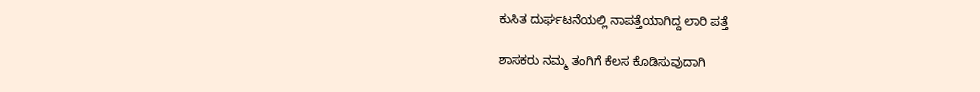ಕುಸಿತ ದುರ್ಘಟನೆಯಲ್ಲಿ ನಾಪತ್ತೆಯಾಗಿದ್ದ ಲಾರಿ ಪತ್ತೆ

ಶಾಸಕರು ನಮ್ಮ ತಂಗಿಗೆ ಕೆಲಸ ಕೊಡಿಸುವುದಾಗಿ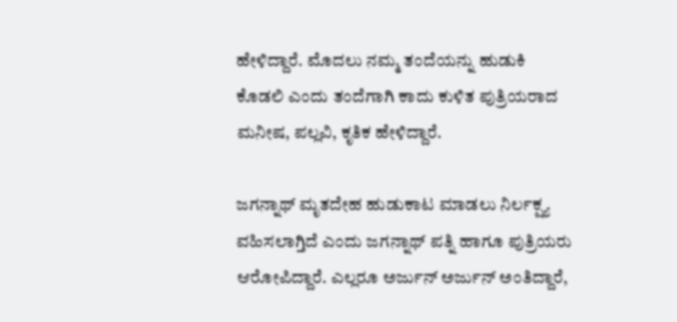ಹೇಳಿದ್ದಾರೆ. ಮೊದಲು ನಮ್ಮ ತಂದೆಯನ್ನು ಹುಡುಕಿ ಕೊಡಲಿ ಎಂದು ತಂದೆಗಾಗಿ ಕಾದು ಕುಳಿತ ಪುತ್ರಿಯರಾದ ಮನೀಷ, ಪಲ್ಲವಿ, ಕೃತಿಕ ಹೇಳಿದ್ದಾರೆ.

ಜಗನ್ನಾಥ್ ಮೃತದೇಹ ಹುಡುಕಾಟ ಮಾಡಲು ನಿರ್ಲಕ್ಷ್ಯ ವಹಿಸಲಾಗ್ತಿದೆ ಎಂದು ಜಗನ್ನಾಥ್ ಪತ್ನಿ ಹಾಗೂ ಪುತ್ರಿಯರು ಆರೋಪಿದ್ದಾರೆ. ಎಲ್ಲರೂ ಅರ್ಜುನ್ ಅರ್ಜುನ್ ಅಂತಿದ್ದಾರೆ,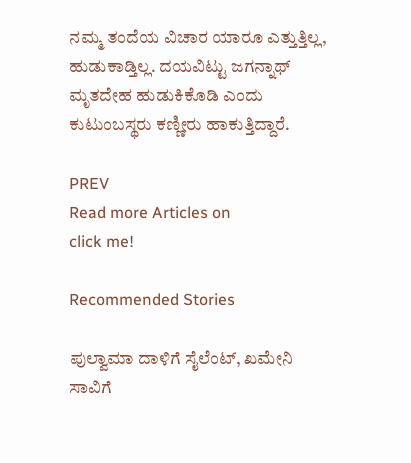ನಮ್ಮ ತಂದೆಯ ವಿಚಾರ ಯಾರೂ ಎತ್ತುತ್ತಿಲ್ಲ, ಹುಡುಕಾಡ್ತಿಲ್ಲ. ದಯವಿಟ್ಟು ಜಗನ್ನಾಥ್ ಮೃತದೇಹ ಹುಡುಕಿಕೊಡಿ ಎಂದು ಕುಟುಂಬಸ್ಥರು ಕಣ್ಣೀರು ಹಾಕುತ್ತಿದ್ದಾರೆ.

PREV
Read more Articles on
click me!

Recommended Stories

ಪುಲ್ವಾಮಾ ದಾಳಿಗೆ ಸೈಲೆಂಟ್, ಖಮೇನಿ ಸಾವಿಗೆ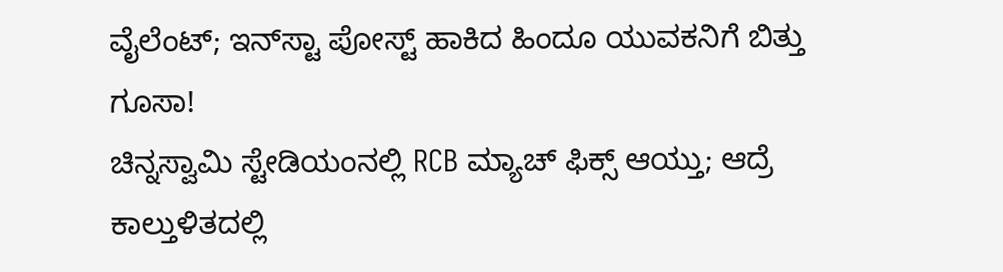ವೈಲೆಂಟ್; ಇನ್‌ಸ್ಟಾ ಪೋಸ್ಟ್ ಹಾಕಿದ ಹಿಂದೂ ಯುವಕನಿಗೆ ಬಿತ್ತು ಗೂಸಾ!
ಚಿನ್ನಸ್ವಾಮಿ ಸ್ಟೇಡಿಯಂನಲ್ಲಿ RCB ಮ್ಯಾಚ್ ಫಿಕ್ಸ್ ಆಯ್ತು; ಆದ್ರೆ ಕಾಲ್ತುಳಿತದಲ್ಲಿ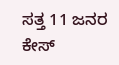ಸತ್ತ 11 ಜನರ ಕೇಸ್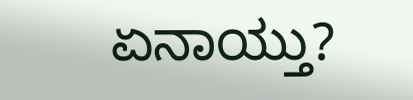ಏನಾಯ್ತು?